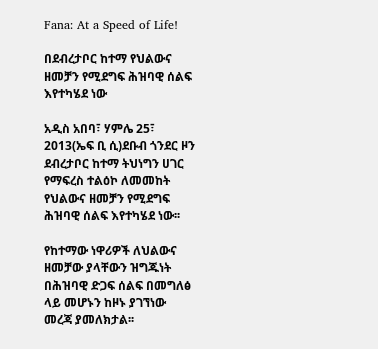Fana: At a Speed of Life!

በደብረታቦር ከተማ የህልውና ዘመቻን የሚደግፍ ሕዝባዊ ሰልፍ እየተካሄደ ነው

አዲስ አበባ፣ ሃምሌ 25፣ 2013(ኤፍ ቢ ሲ)ደቡብ ጎንደር ዞን ደብረታቦር ከተማ ትህነግን ሀገር የማፍረስ ተልዕኮ ለመመከት የህልውና ዘመቻን የሚደግፍ ሕዝባዊ ሰልፍ እየተካሄደ ነው፡፡

የከተማው ነዋሪዎች ለህልውና ዘመቻው ያላቸውን ዝግጁነት በሕዝባዊ ድጋፍ ሰልፍ በመግለፅ ላይ መሆኑን ከዞኑ ያገኘነው መረጃ ያመለክታል፡፡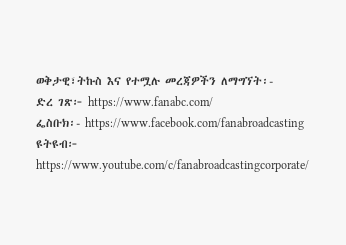ወቅታዊ፣ትኩስ እና የተሟሉ መረጃዎችን ለማግኘት፡-
ድረ ገጽ፦ https://www.fanabc.com/
ፌስቡክ፡- https://www.facebook.com/fanabroadcasting
ዩትዩብ፦ https://www.youtube.com/c/fanabroadcastingcorporate/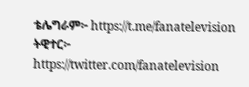ቴሌግራም፦ https://t.me/fanatelevision
ትዊተር፦ https://twitter.com/fanatelevision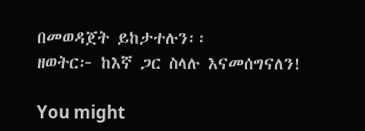በመወዳጀት ይከታተሉን፡፡
ዘወትር፦ ከእኛ ጋር ስላሉ እናመሰግናለን!

You might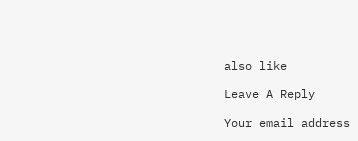also like

Leave A Reply

Your email address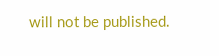will not be published.